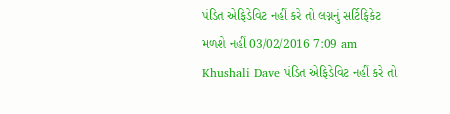પંડિત એફિડેવિટ નહીં કરે તો લગ્નનું સર્ટિફિકેટ મળશે નહીં 03/02/2016 7:09 am Khushali Dave પંડિત એફિડેવિટ નહીં કરે તો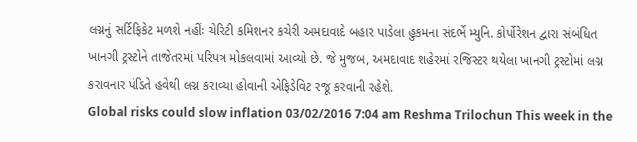લગ્નનું સર્ટિફિકેટ મળશે નહીંઃ ચેરિટી કમિશનર કચેરી અમદાવાદે બહાર પાડેલા હુકમના સંદર્ભે મ્યુનિ. કોર્પોરેશન દ્વારા સંબંધિત ખાનગી ટ્રસ્ટોને તાજેતરમાં પરિપત્ર મોકલવામાં આવ્યો છે. જે મુજબ, અમદાવાદ શહેરમાં રજિસ્ટર થયેલા ખાનગી ટ્રસ્ટોમાં લગ્ન કરાવનાર પંડિતે હવેથી લગ્ન કરાવ્યા હોવાની એફિડેવિટ રજૂ કરવાની રહેશે.
Global risks could slow inflation 03/02/2016 7:04 am Reshma Trilochun This week in the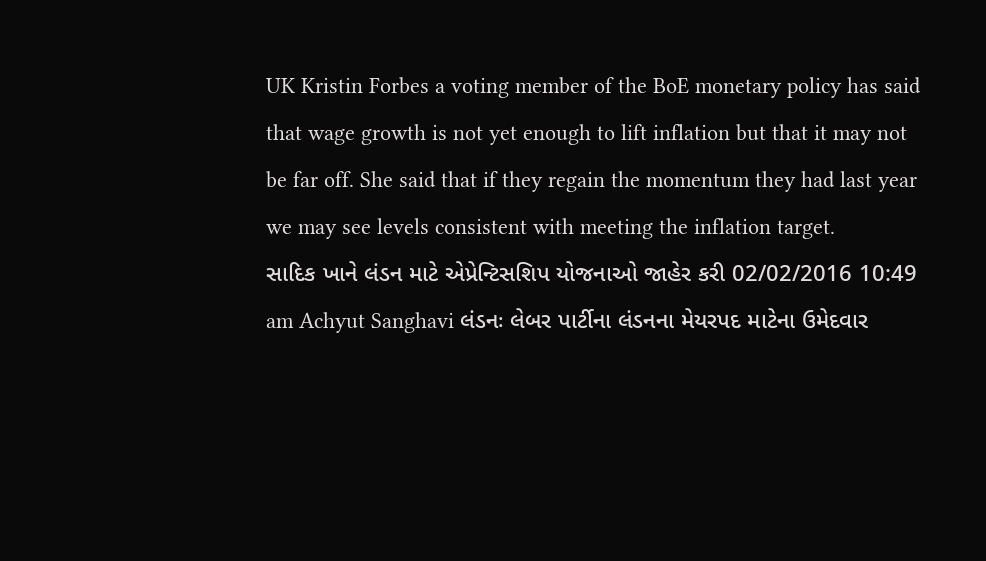UK Kristin Forbes a voting member of the BoE monetary policy has said that wage growth is not yet enough to lift inflation but that it may not be far off. She said that if they regain the momentum they had last year we may see levels consistent with meeting the inflation target.
સાદિક ખાને લંડન માટે એપ્રેન્ટિસશિપ યોજનાઓ જાહેર કરી 02/02/2016 10:49 am Achyut Sanghavi લંડનઃ લેબર પાર્ટીના લંડનના મેયરપદ માટેના ઉમેદવાર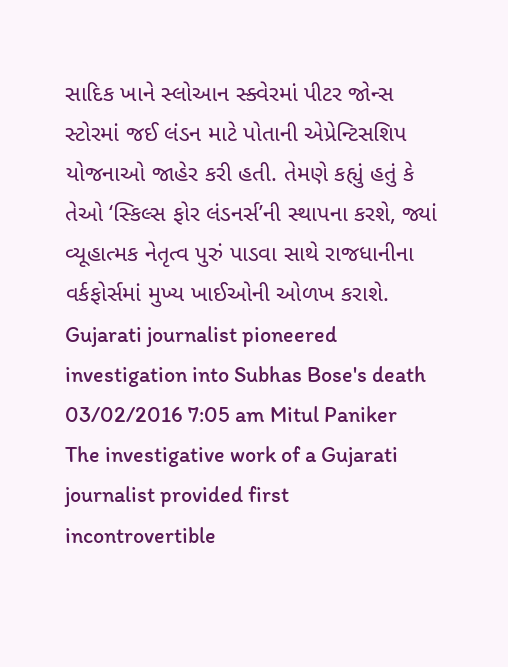સાદિક ખાને સ્લોઆન સ્ક્વેરમાં પીટર જોન્સ સ્ટોરમાં જઈ લંડન માટે પોતાની એપ્રેન્ટિસશિપ યોજનાઓ જાહેર કરી હતી. તેમણે કહ્યું હતું કે તેઓ ‘સ્કિલ્સ ફોર લંડનર્સ’ની સ્થાપના કરશે, જ્યાં વ્યૂહાત્મક નેતૃત્વ પુરું પાડવા સાથે રાજધાનીના વર્કફોર્સમાં મુખ્ય ખાઈઓની ઓળખ કરાશે.
Gujarati journalist pioneered investigation into Subhas Bose's death 03/02/2016 7:05 am Mitul Paniker The investigative work of a Gujarati journalist provided first incontrovertible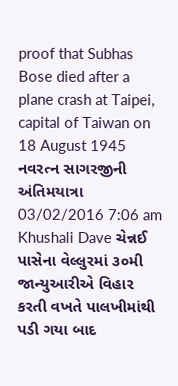proof that Subhas Bose died after a plane crash at Taipei, capital of Taiwan on 18 August 1945
નવરત્ન સાગરજીની અંતિમયાત્રા 03/02/2016 7:06 am Khushali Dave ચેન્નઈ પાસેના વેલ્લુરમાં ૩૦મી જાન્યુઆરીએ વિહાર કરતી વખતે પાલખીમાંથી પડી ગયા બાદ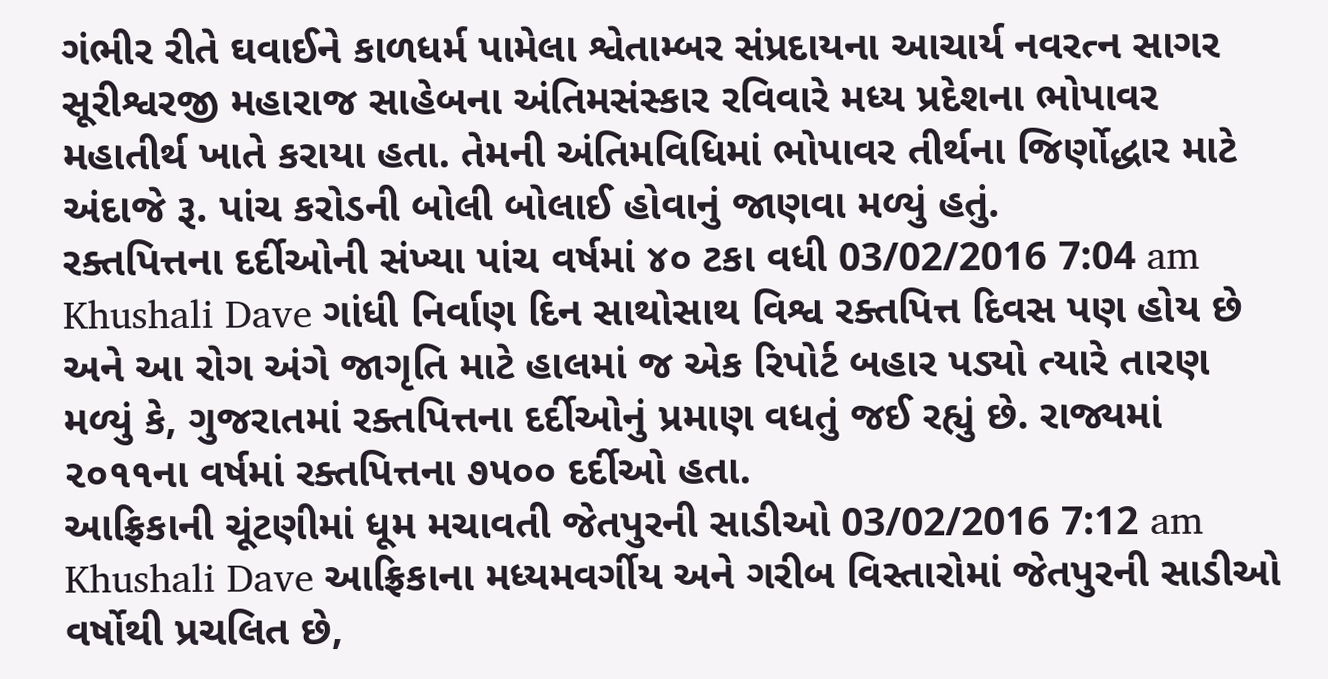ગંભીર રીતે ઘવાઈને કાળધર્મ પામેલા શ્વેતામ્બર સંપ્રદાયના આચાર્ય નવરત્ન સાગર સૂરીશ્વરજી મહારાજ સાહેબના અંતિમસંસ્કાર રવિવારે મધ્ય પ્રદેશના ભોપાવર મહાતીર્થ ખાતે કરાયા હતા. તેમની અંતિમવિધિમાં ભોપાવર તીર્થના જિર્ણોદ્ધાર માટે અંદાજે રૂ. પાંચ કરોડની બોલી બોલાઈ હોવાનું જાણવા મળ્યું હતું.
રક્તપિત્તના દર્દીઓની સંખ્યા પાંચ વર્ષમાં ૪૦ ટકા વધી 03/02/2016 7:04 am Khushali Dave ગાંધી નિર્વાણ દિન સાથોસાથ વિશ્વ રક્તપિત્ત દિવસ પણ હોય છે અને આ રોગ અંગે જાગૃતિ માટે હાલમાં જ એક રિપોર્ટ બહાર પડ્યો ત્યારે તારણ મળ્યું કે, ગુજરાતમાં રક્તપિત્તના દર્દીઓનું પ્રમાણ વધતું જઈ રહ્યું છે. રાજ્યમાં ૨૦૧૧ના વર્ષમાં રક્તપિત્તના ૭૫૦૦ દર્દીઓ હતા.
આફ્રિકાની ચૂંટણીમાં ધૂમ મચાવતી જેતપુરની સાડીઓ 03/02/2016 7:12 am Khushali Dave આફ્રિકાના મધ્યમવર્ગીય અને ગરીબ વિસ્તારોમાં જેતપુરની સાડીઓ વર્ષોથી પ્રચલિત છે,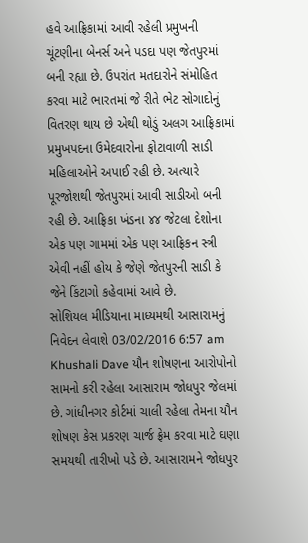હવે આફ્રિકામાં આવી રહેલી પ્રમુખની ચૂંટણીના બેનર્સ અને પડદા પણ જેતપુરમાં બની રહ્યા છે. ઉપરાંત મતદારોને સંમોહિત કરવા માટે ભારતમાં જે રીતે ભેટ સોગાદોનું વિતરણ થાય છે એથી થોડું અલગ આફ્રિકામાં પ્રમુખપદના ઉમેદવારોના ફોટાવાળી સાડી મહિલાઓને અપાઈ રહી છે. અત્યારે પૂરજોશથી જેતપુરમાં આવી સાડીઓ બની રહી છે. આફ્રિકા ખંડના ૪૪ જેટલા દેશોના એક પણ ગામમાં એક પણ આફ્રિકન સ્ત્રી એવી નહીં હોય કે જેણે જેતપુરની સાડી કે જેને કિંટાગો કહેવામાં આવે છે.
સોશિયલ મીડિયાના માધ્યમથી આસારામનું નિવેદન લેવાશે 03/02/2016 6:57 am Khushali Dave યૌન શોષણના આરોપોનો સામનો કરી રહેલા આસારામ જોધપુર જેલમાં છે. ગાંધીનગર કોર્ટમાં ચાલી રહેલા તેમના યૌન શોષણ કેસ પ્રકરણ ચાર્જ ફ્રેમ કરવા માટે ઘણા સમયથી તારીખો પડે છે. આસારામને જોધપુર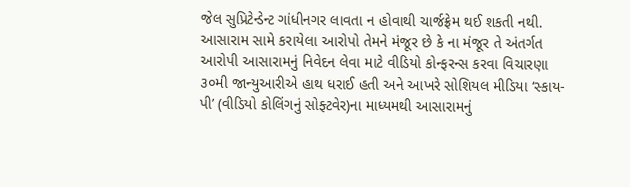જેલ સુપ્રિટેન્ડેન્ટ ગાંધીનગર લાવતા ન હોવાથી ચાર્જફ્રેમ થઈ શકતી નથી. આસારામ સામે કરાયેલા આરોપો તેમને મંજૂર છે કે ના મંજૂર તે અંતર્ગત આરોપી આસારામનું નિવેદન લેવા માટે વીડિયો કોન્ફરન્સ કરવા વિચારણા ૩૦મી જાન્યુઆરીએ હાથ ધરાઈ હતી અને આખરે સોશિયલ મીડિયા ‘સ્કાય-પી’ (વીડિયો કોલિંગનું સોફ્ટવેર)ના માધ્યમથી આસારામનું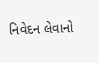નિવેદન લેવાનો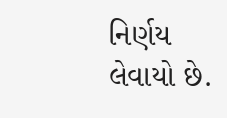નિર્ણય લેવાયો છે.